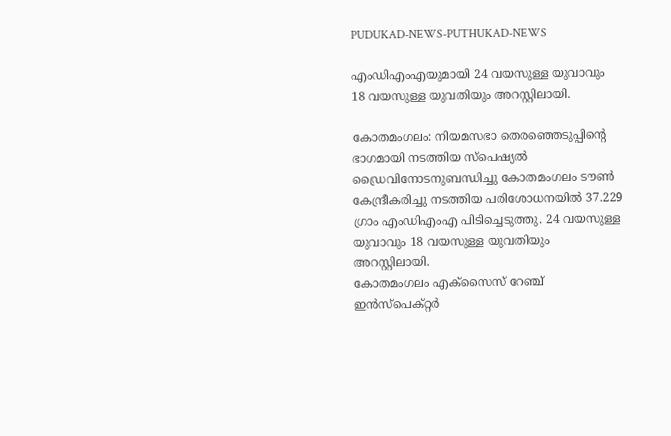PUDUKAD-NEWS-PUTHUKAD-NEWS

എംഡിഎംഎയുമായി 24 വയസുള്ള യുവാവും 18 വയസുള്ള യുവതിയും അറസ്റ്റിലായി.

കോതമംഗലം: നിയമസഭാ തെരഞ്ഞെടുപ്പിന്‍റെ ഭാഗമായി നടത്തിയ സ്പെഷ്യൽ ഡ്രൈവിനോടനുബന്ധിച്ചു കോതമംഗലം ടൗൺ കേന്ദ്രീകരിച്ചു നടത്തിയ പരിശോധനയിൽ 37.229 ഗ്രാം എംഡിഎംഎ പിടിച്ചെടുത്തു. 24 വയസുള്ള യുവാവും 18 വയസുള്ള യുവതിയും അറസ്റ്റിലായി.
കോതമംഗലം എക്സൈസ് റേഞ്ച് ഇൻസ്പെക്റ്റർ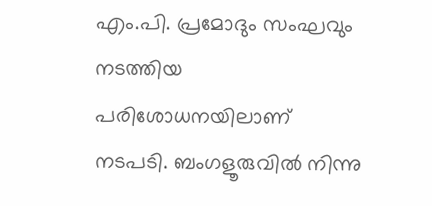എം.പി. പ്രമോദും സംഘവും നടത്തിയ പരിശോധനയിലാണ് നടപടി. ബംഗളൂരുവിൽ നിന്നു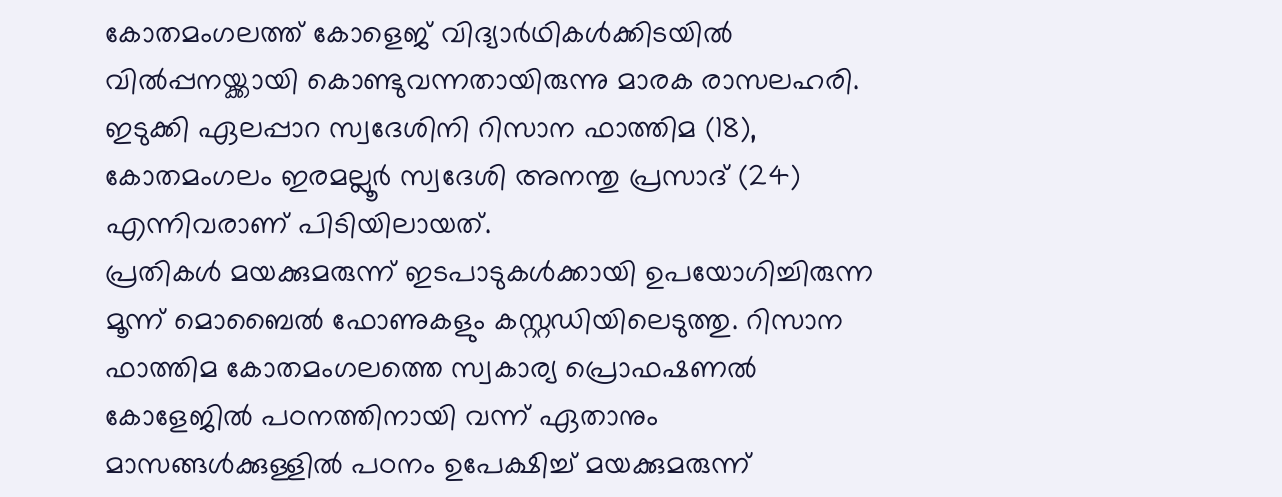കോതമംഗലത്ത് കോളെജ് വിദ്യാർഥികൾക്കിടയിൽ വിൽപ്പനയ്ക്കായി കൊണ്ടുവന്നതായിരുന്നു മാരക രാസലഹരി. ഇടുക്കി ഏലപ്പാറ സ്വദേശിനി റിസാന ഫാത്തിമ (18), കോതമംഗലം ഇരമല്ലൂർ സ്വദേശി അനന്തു പ്രസാദ്‌ (24) എന്നിവരാണ് പിടിയിലായത്.
പ്രതികൾ മയക്കുമരുന്ന് ഇടപാടുകൾക്കായി ഉപയോഗിച്ചിരുന്ന മൂന്ന് മൊബൈൽ ഫോണുകളും കസ്റ്റഡിയിലെടുത്തു. റിസാന ഫാത്തിമ കോതമംഗലത്തെ സ്വകാര്യ പ്രൊഫഷണൽ കോളേജിൽ പഠനത്തിനായി വന്ന് ഏതാനും മാസങ്ങൾക്കുള്ളിൽ പഠനം ഉപേക്ഷിച്ച് മയക്കുമരുന്ന്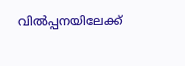വിൽപ്പനയിലേക്ക്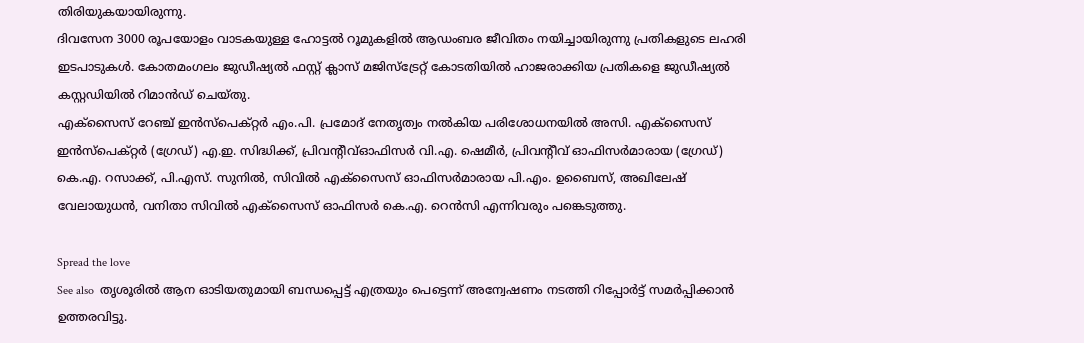തിരിയുകയായിരുന്നു.
ദിവസേന 3000 രൂപയോളം വാടകയുള്ള ഹോട്ടൽ റൂമുകളിൽ ആഡംബര ജീവിതം നയിച്ചായിരുന്നു പ്രതികളുടെ ലഹരി ഇടപാടുകൾ. കോതമംഗലം ജുഡീഷ്യൽ ഫസ്റ്റ് ക്ലാസ് മജിസ്ട്രേറ്റ് കോടതിയിൽ ഹാജരാക്കിയ പ്രതികളെ ജുഡീഷ്യൽ കസ്റ്റഡിയിൽ റിമാൻഡ് ചെയ്തു.
എക്സൈസ് റേഞ്ച് ഇൻസ്പെക്റ്റർ എം.പി. പ്രമോദ് നേതൃത്വം നൽകിയ പരിശോധനയിൽ അസി. എക്സൈസ് ഇൻസ്പെക്റ്റർ (ഗ്രേഡ്) എ.ഇ. സിദ്ധിക്ക്, പ്രിവന്‍റീവ്ഓഫിസർ വി.എ. ഷെമീർ, പ്രിവന്‍റീവ് ഓഫിസർമാരായ (ഗ്രേഡ്) കെ.എ. റസാക്ക്, പി.എസ്. സുനിൽ, സിവിൽ എക്സൈസ് ഓഫിസർമാരായ പി.എം. ഉബൈസ്, അഖിലേഷ് വേലായുധൻ, വനിതാ സിവിൽ എക്സൈസ് ഓഫിസർ കെ.എ. റെൻസി എന്നിവരും പങ്കെടുത്തു.

Spread the love
See also  തൃശൂരിൽ ആന ഓടിയതുമായി ബന്ധപ്പെട്ട് എത്രയും പെട്ടെന്ന് അന്വേഷണം നടത്തി റിപ്പോർട്ട് സമർപ്പിക്കാൻ ഉത്തരവിട്ടു.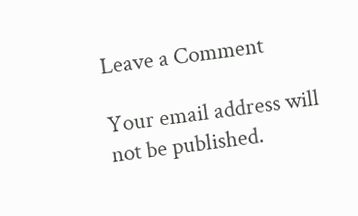Leave a Comment

Your email address will not be published.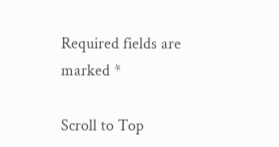Required fields are marked *

Scroll to Top